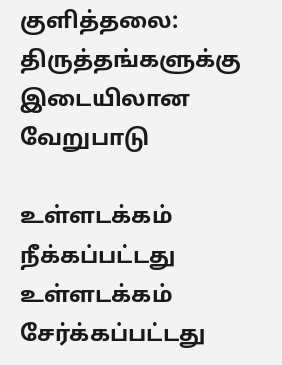குளித்தலை: திருத்தங்களுக்கு இடையிலான வேறுபாடு

உள்ளடக்கம் நீக்கப்பட்டது உள்ளடக்கம் சேர்க்கப்பட்டது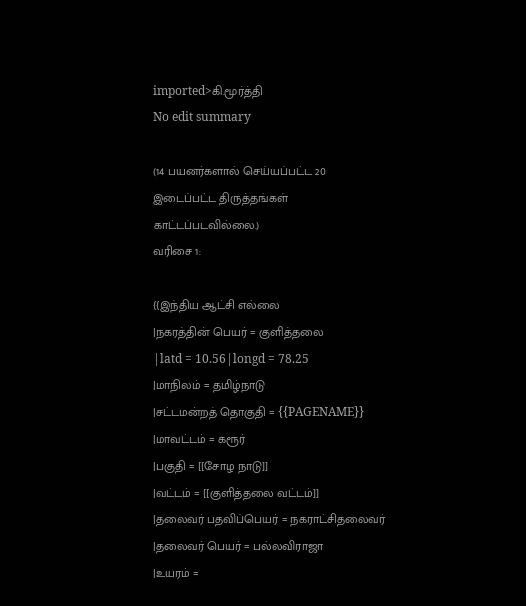imported>கி.மூர்த்தி
No edit summary

(14 பயனர்களால் செய்யப்பட்ட 20 இடைப்பட்ட திருத்தங்கள் காட்டப்படவில்லை.)
வரிசை 1:

{{இந்திய ஆட்சி எல்லை
|நகரத்தின் பெயர் = குளித்தலை
|latd = 10.56|longd = 78.25
|மாநிலம் = தமிழ்நாடு
|சட்டமன்றத் தொகுதி = {{PAGENAME}}
|மாவட்டம் = கரூர்
|பகுதி = [[சோழ நாடு]]
|வட்டம் = [[குளித்தலை வட்டம்]]
|தலைவர் பதவிப்பெயர் = நகராட்சிதலைவர்
|தலைவர் பெயர் = பல்லவிராஜா
|உயரம் =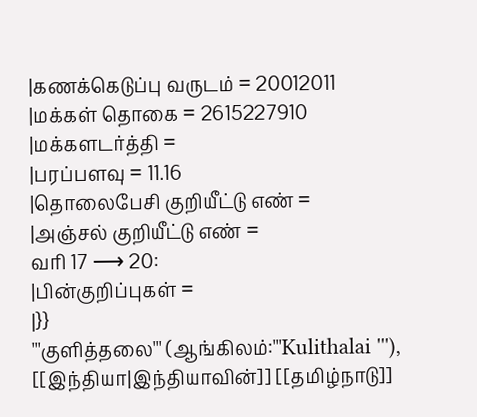|கணக்கெடுப்பு வருடம் = 20012011
|மக்கள் தொகை = 2615227910
|மக்களடர்த்தி =
|பரப்பளவு = 11.16
|தொலைபேசி குறியீட்டு எண் =
|அஞ்சல் குறியீட்டு எண் =
வரி 17 ⟶ 20:
|பின்குறிப்புகள் =
|}}
'''குளித்தலை''' (ஆங்கிலம்:'''Kulithalai '''), [[இந்தியா|இந்தியாவின்]] [[தமிழ்நாடு]]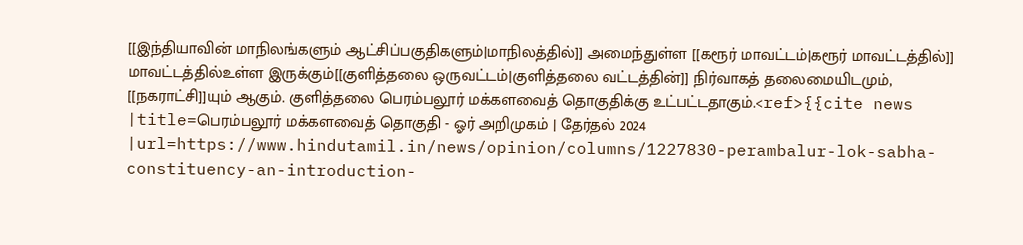[[இந்தியாவின் மாநிலங்களும் ஆட்சிப்பகுதிகளும்|மாநிலத்தில்]] அமைந்துள்ள [[கரூர் மாவட்டம்|கரூர் மாவட்டத்தில்]] மாவட்டத்தில்உள்ள இருக்கும்[[குளித்தலை ஒருவட்டம்|குளித்தலை வட்டத்தின்]] நிர்வாகத் தலைமையிடமும், [[நகராட்சி]]யும் ஆகும். குளித்தலை பெரம்பலூர் மக்களவைத் தொகுதிக்கு உட்பட்டதாகும்.<ref>{{cite news |title=பெரம்பலூர் மக்களவைத் தொகுதி - ஓர் அறிமுகம் | தேர்தல் 2024 |url=https://www.hindutamil.in/news/opinion/columns/1227830-perambalur-lok-sabha-constituency-an-introduction-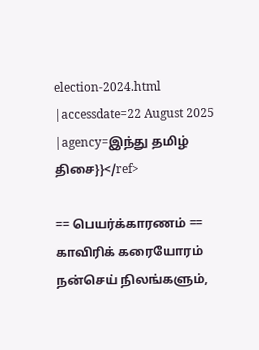election-2024.html |accessdate=22 August 2025 |agency=இந்து தமிழ் திசை}}</ref>

== பெயர்க்காரணம் ==
காவிரிக் கரையோரம் நன்செய் நிலங்களும்,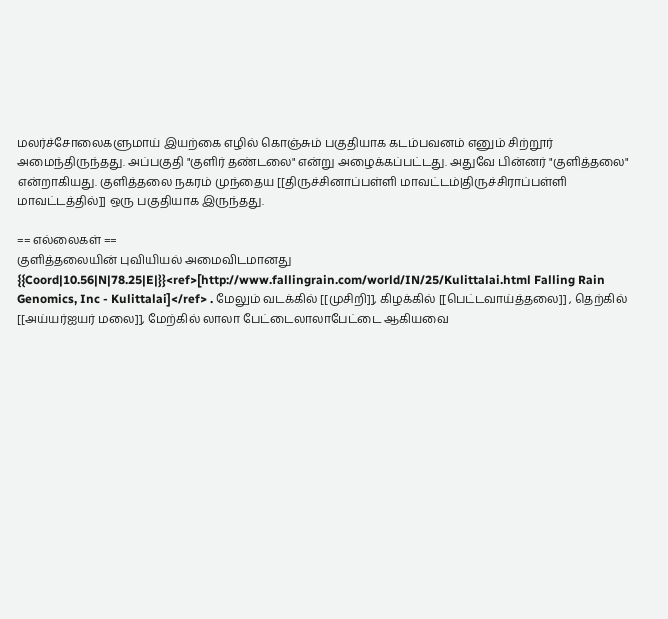மலர்ச்சோலைகளுமாய் இயற்கை எழில் கொஞ்சும் பகுதியாக கடம்பவனம் எனும் சிற்றூர் அமைந்திருந்தது. அப்பகுதி "குளிர் தண்டலை" என்று அழைக்கப்பட்டது. அதுவே பின்னர் "குளித்தலை" என்றாகியது. குளித்தலை நகரம் முந்தைய [[திருச்சினாப்பள்ளி மாவட்டம்|திருச்சிராப்பள்ளி மாவட்டத்தில்]] ஒரு பகுதியாக இருந்தது.

== எல்லைகள் ==
குளித்தலையின் புவியியல் அமைவிடமானது {{Coord|10.56|N|78.25|E|}}<ref>[http://www.fallingrain.com/world/IN/25/Kulittalai.html Falling Rain Genomics, Inc - Kulittalai]</ref> . மேலும் வடக்கில் [[முசிறி]], கிழக்கில் [[பெட்டவாய்த்தலை]] , தெற்கில் [[அய்யர்ஐயர் மலை]], மேற்கில் லாலா பேட்டைலாலாபேட்டை ஆகியவை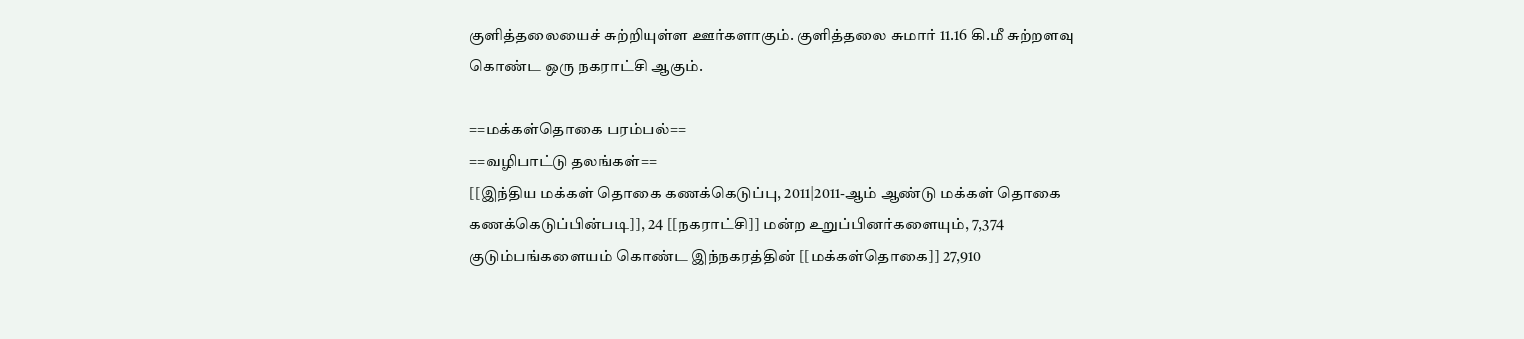குளித்தலையைச் சுற்றியுள்ள ஊர்களாகும். குளித்தலை சுமார் 11.16 கி.மீ சுற்றளவு கொண்ட ஒரு நகராட்சி ஆகும்.

==மக்கள்தொகை பரம்பல்==
==வழிபாட்டு தலங்கள்==
[[இந்திய மக்கள் தொகை கணக்கெடுப்பு, 2011|2011-ஆம் ஆண்டு மக்கள் தொகை கணக்கெடுப்பின்படி]], 24 [[நகராட்சி]] மன்ற உறுப்பினர்களையும், 7,374 குடும்பங்களையம் கொண்ட இந்நகரத்தின் [[மக்கள்தொகை]] 27,910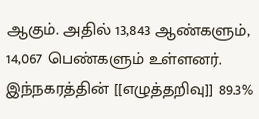ஆகும். அதில் 13,843 ஆண்களும், 14,067 பெண்களும் உள்ளனர். இந்நகரத்தின் [[எழுத்தறிவு]] 89.3%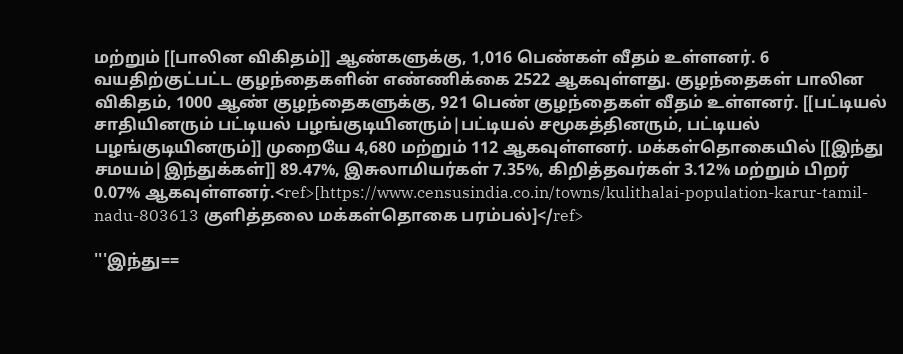மற்றும் [[பாலின விகிதம்]] ஆண்களுக்கு, 1,016 பெண்கள் வீதம் உள்ளனர். 6 வயதிற்குட்பட்ட குழந்தைகளின் எண்ணிக்கை 2522 ஆகவுள்ளது. குழந்தைகள் பாலின விகிதம், 1000 ஆண் குழந்தைகளுக்கு, 921 பெண் குழந்தைகள் வீதம் உள்ளனர். [[பட்டியல் சாதியினரும் பட்டியல் பழங்குடியினரும்|பட்டியல் சமூகத்தினரும், பட்டியல் பழங்குடியினரும்]] முறையே 4,680 மற்றும் 112 ஆகவுள்ளனர். மக்கள்தொகையில் [[இந்து சமயம்|இந்துக்கள்]] 89.47%, இசுலாமியர்கள் 7.35%, கிறித்தவர்கள் 3.12% மற்றும் பிறர் 0.07% ஆகவுள்ளனர்.<ref>[https://www.censusindia.co.in/towns/kulithalai-population-karur-tamil-nadu-803613 குளித்தலை மக்கள்தொகை பரம்பல்]</ref>

'''இந்து==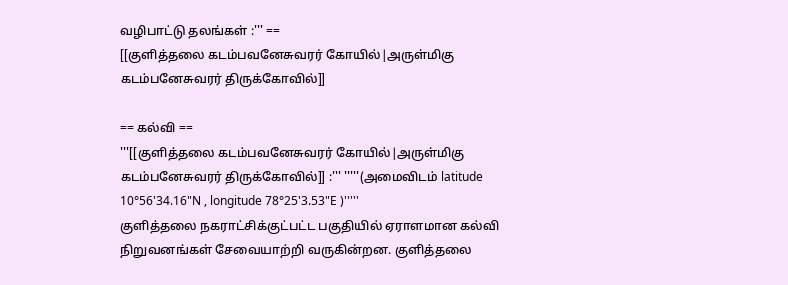வழிபாட்டு தலங்கள் :''' ==
[[குளித்தலை கடம்பவனேசுவரர் கோயில்|அருள்மிகு கடம்பனேசுவரர் திருக்கோவில்]]

== கல்வி ==
'''[[குளித்தலை கடம்பவனேசுவரர் கோயில்|அருள்மிகு கடம்பனேசுவரர் திருக்கோவில்]] :''' '''''(அமைவிடம் latitude 10°56'34.16"N , longitude 78°25'3.53"E )'''''
குளித்தலை நகராட்சிக்குட்பட்ட பகுதியில் ஏராளமான கல்வி நிறுவனங்கள் சேவையாற்றி வருகின்றன. குளித்தலை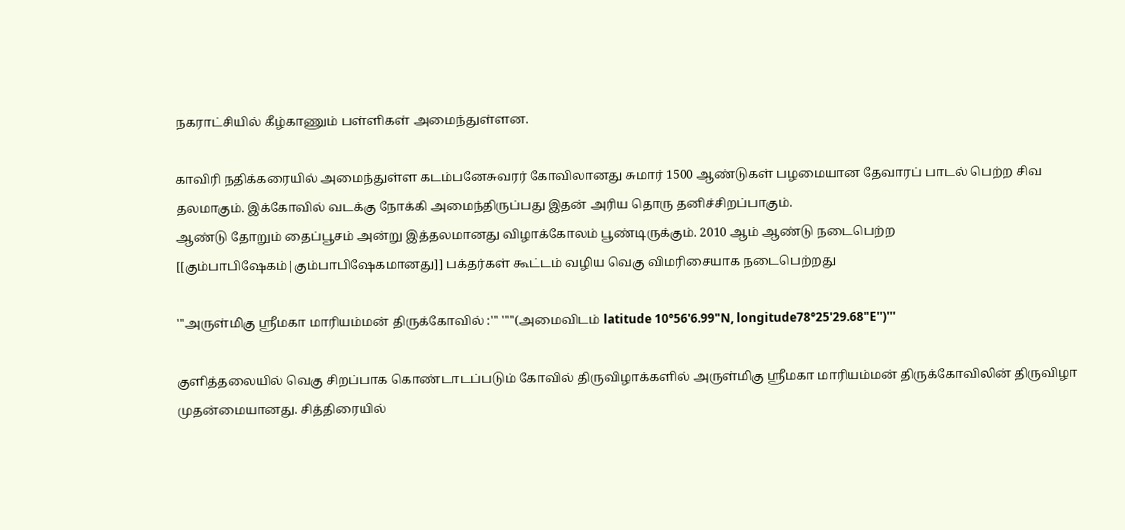நகராட்சியில் கீழ்காணும் பள்ளிகள் அமைந்துள்ளன.

காவிரி நதிக்கரையில் அமைந்துள்ள கடம்பனேசுவரர் கோவிலானது சுமார் 1500 ஆண்டுகள் பழமையான தேவாரப் பாடல் பெற்ற சிவ தலமாகும். இக்கோவில் வடக்கு நோக்கி அமைந்திருப்பது இதன் அரிய தொரு தனிச்சிறப்பாகும்.
ஆண்டு தோறும் தைப்பூசம் அன்று இத்தலமானது விழாக்கோலம் பூண்டிருக்கும். 2010 ஆம் ஆண்டு நடைபெற்ற [[கும்பாபிஷேகம்|கும்பாபிஷேகமானது]] பக்தர்கள் கூட்டம் வழிய வெகு விமரிசையாக நடைபெற்றது

'''அருள்மிகு ஸ்ரீமகா மாரியம்மன் திருக்கோவில் :''' '''''(அமைவிடம் latitude 10°56'6.99"N, longitude78°25'29.68"E'')'''

குளித்தலையில் வெகு சிறப்பாக கொண்டாடப்படும் கோவில் திருவிழாக்களில் அருள்மிகு ஸ்ரீமகா மாரியம்மன் திருக்கோவிலின் திருவிழா முதன்மையானது. சித்திரையில்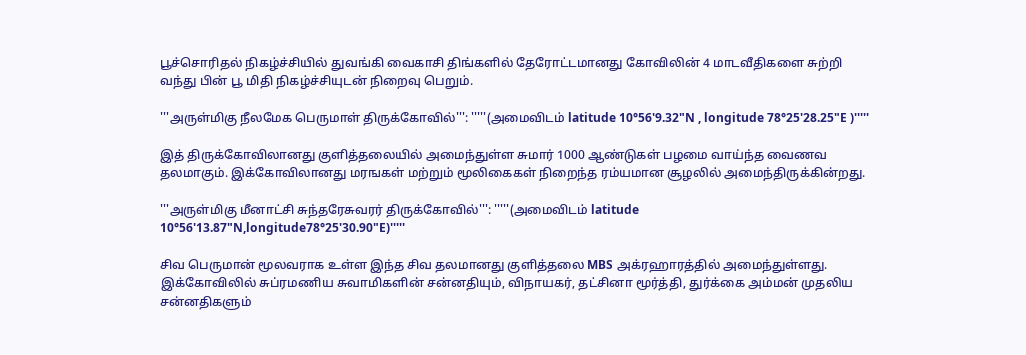பூச்சொரிதல் நிகழ்ச்சியில் துவங்கி வைகாசி திங்களில் தேரோட்டமானது கோவிலின் 4 மாடவீதிகளை சுற்றி வந்து பின் பூ மிதி நிகழ்ச்சியுடன் நிறைவு பெறும்.

'''அருள்மிகு நீலமேக பெருமாள் திருக்கோவில்''': '''''(அமைவிடம் latitude 10°56'9.32"N , longitude 78°25'28.25"E )'''''

இத் திருக்கோவிலானது குளித்தலையில் அமைந்துள்ள சுமார் 1000 ஆண்டுகள் பழமை வாய்ந்த வைணவ தலமாகும். இக்கோவிலானது மரஙகள் மற்றும் மூலிகைகள் நிறைந்த ரம்யமான சூழலில் அமைந்திருக்கின்றது.

'''அருள்மிகு மீனாட்சி சுந்தரேசுவரர் திருக்கோவில்''': '''''(அமைவிடம் latitude 10°56'13.87"N,longitude78°25'30.90"E)'''''

சிவ பெருமான் மூலவராக உள்ள இந்த சிவ தலமானது குளித்தலை MBS அக்ரஹாரத்தில் அமைந்துள்ளது. இக்கோவிலில் சுப்ரமணிய சுவாமிகளின் சன்னதியும், விநாயகர், தட்சினா மூர்த்தி, துர்க்கை அம்மன் முதலிய சன்னதிகளும்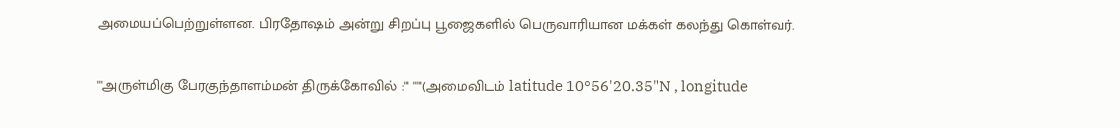அமையப்பெற்றுள்ளன. பிரதோஷம் அன்று சிறப்பு பூஜைகளில் பெருவாரியான மக்கள் கலந்து கொள்வர்.

'''அருள்மிகு பேரகுந்தாளம்மன் திருக்கோவில் :''' '''''(அமைவிடம் latitude 10°56'20.35"N , longitude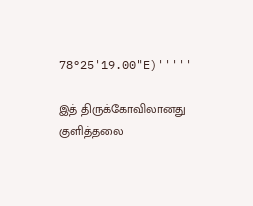78°25'19.00"E)'''''

இத் திருக்கோவிலானது குளித்தலை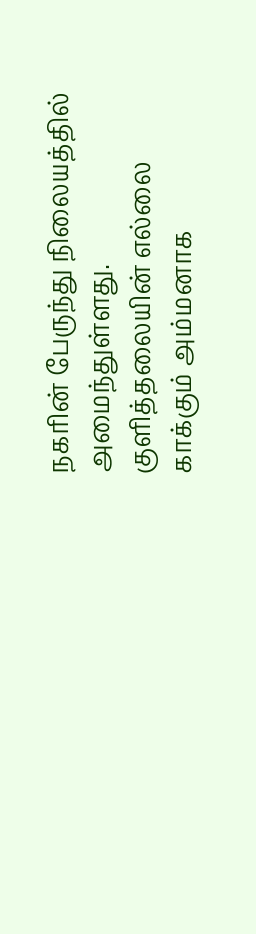நகரின் பேருந்து நிலையத்தில் அமைந்துள்ளது. குளித்தலையின் எல்லை காக்கும் அம்மனாக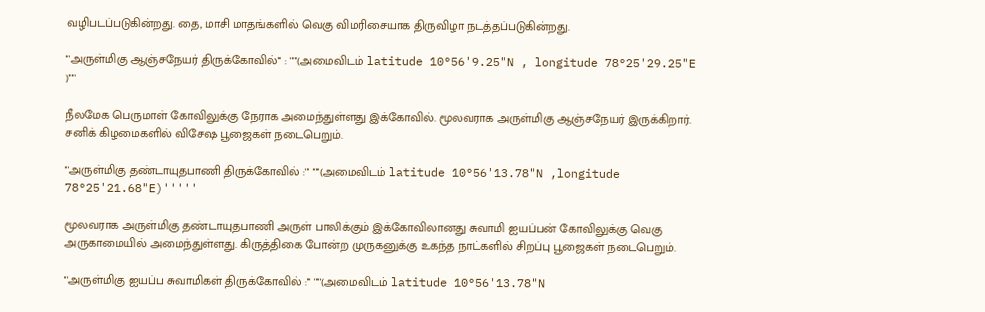வழிபடப்படுகின்றது. தை, மாசி மாதங்களில் வெகு விமரிசையாக திருவிழா நடத்தப்படுகின்றது.

'''அருள்மிகு ஆஞ்சநேயர் திருக்கோவில்''' : '''''(அமைவிடம் latitude 10°56'9.25"N , longitude 78°25'29.25"E )'''''

நீலமேக பெருமாள் கோவிலுக்கு நேராக அமைந்துள்ளது இக்கோவில். மூலவராக அருள்மிகு ஆஞ்சநேயர் இருக்கிறார். சனிக் கிழமைகளில் விசேஷ பூஜைகள் நடைபெறும்.

'''அருள்மிகு தண்டாயுதபாணி திருக்கோவில் :''' '''''(அமைவிடம் latitude 10°56'13.78"N ,longitude 78°25'21.68"E)'''''

மூலவராக அருள்மிகு தண்டாயுதபாணி அருள் பாலிக்கும் இக்கோவிலானது சுவாமி ஐயப்பன் கோவிலுக்கு வெகு அருகாமையில் அமைந்துள்ளது. கிருத்திகை போன்ற முருகனுக்கு உகந்த நாட்களில் சிறப்பு பூஜைகள் நடைபெறும்.

'''அருள்மிகு ஐயப்ப சுவாமிகள் திருக்கோவில் :''' '''''(அமைவிடம் latitude 10°56'13.78"N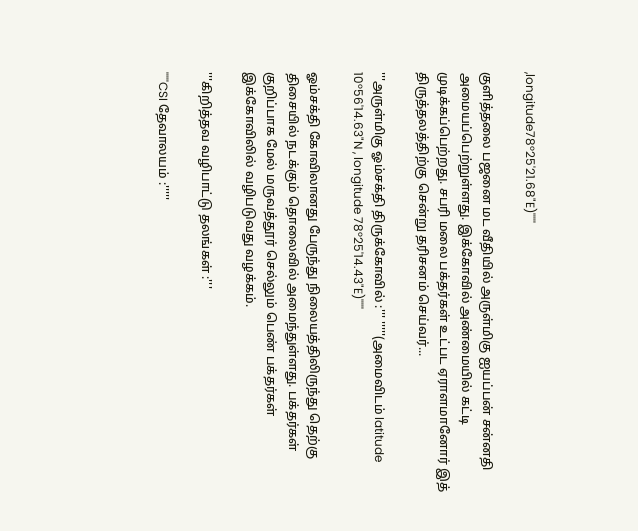,longitude78°25'21.68"E)'''''

குளித்தலை பஜனை மட வீதியில் அருள்மிகு ஐயப்பன் சன்னதி அமையப்பெற்றுள்ளது. இக்கோவில் அண்மையில் கட்டி முடிக்கப்பெற்றது. சபரி மலை பக்தர்கள் உட்பட ஏராளமானோர் இத் திருத்தலத்திற்கு சென்று தரிசனம் செய்வர்...

'''அருள்மிகு ஓம்சக்தி திருக்கோவில் :''' '''''(அமைவிடம் latitude 10°56'14.63"N , longitude 78°25'14.43"E)'''''

ஓம்சக்தி கோவிலானது பேருந்து நிலையத்திலிருந்து தெற்கு திசையில் நடக்கும் தொலைவில் அமைந்துள்ளது. பக்தர்கள் குறிப்பாக மேல் மருவத்தூர் செல்லும் பெண் பக்தர்கள் இக்கோவிலில் வழிபடுவது வழக்கம்.

'''கிறித்தவ வழிபாட்டு தலங்கள் :'''

'''''CSI தேவாலயம் :'''''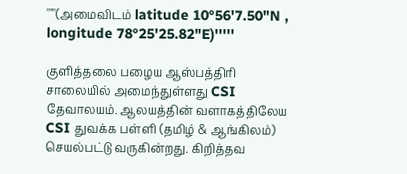'''''(அமைவிடம் latitude 10°56'7.50"N , longitude 78°25'25.82"E)'''''

குளித்தலை பழைய ஆஸ்பத்திரி சாலையில் அமைந்துள்ளது CSI தேவாலயம். ஆலயத்தின் வளாகத்திலேய CSI துவக்க பள்ளி (தமிழ் & ஆங்கிலம்) செயல்பட்டு வருகின்றது. கிறித்தவ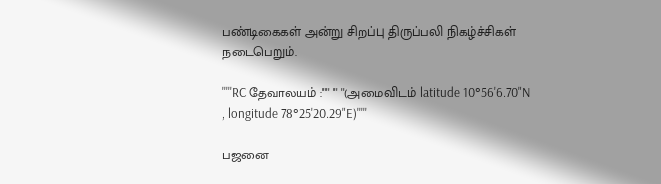பண்டிகைகள் அன்று சிறப்பு திருப்பலி நிகழ்ச்சிகள் நடைபெறும்.

'''''RC தேவாலயம் :''''' ''' ''(அமைவிடம் latitude 10°56'6.70"N , longitude 78°25'20.29"E)'''''

பஜனை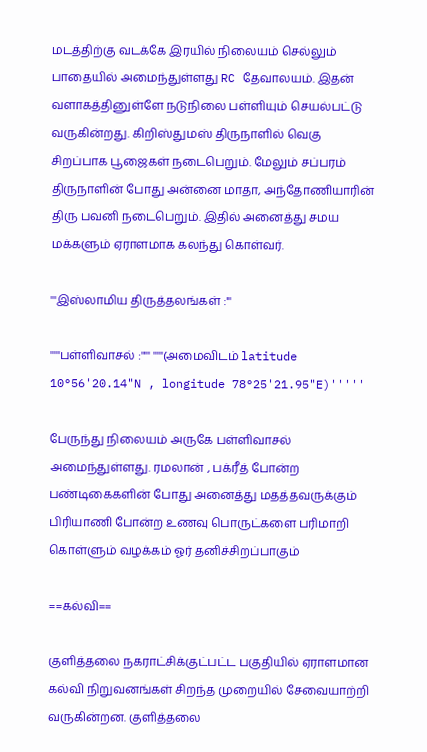மடத்திற்கு வடக்கே இரயில் நிலையம் செல்லும் பாதையில் அமைந்துள்ளது RC தேவாலயம். இதன் வளாகத்தினுள்ளே நடுநிலை பள்ளியும் செயல்பட்டு வருகின்றது. கிறிஸ்துமஸ் திருநாளில் வெகு சிறப்பாக பூஜைகள் நடைபெறும். மேலும் சப்பரம் திருநாளின் போது அன்னை மாதா, அந்தோணியாரின் திரு பவனி நடைபெறும். இதில் அனைத்து சமய மக்களும் ஏராளமாக கலந்து கொள்வர்.

'''இஸ்லாமிய திருத்தலங்கள் :'''

'''''பள்ளிவாசல் :''''' '''''(அமைவிடம் latitude 10°56'20.14"N , longitude 78°25'21.95"E)'''''

பேருந்து நிலையம் அருகே பள்ளிவாசல் அமைந்துள்ளது. ரமலான் , பக்ரீத் போன்ற பண்டிகைகளின் போது அனைத்து மதத்தவருக்கும் பிரியாணி போன்ற உணவு பொருட்களை பரிமாறி கொள்ளும் வழக்கம் ஓர் தனிச்சிறப்பாகும்

==கல்வி==

குளித்தலை நகராட்சிக்குட்பட்ட பகுதியில் ஏராளமான கல்வி நிறுவனங்கள் சிறந்த முறையில் சேவையாற்றி வருகின்றன. குளித்தலை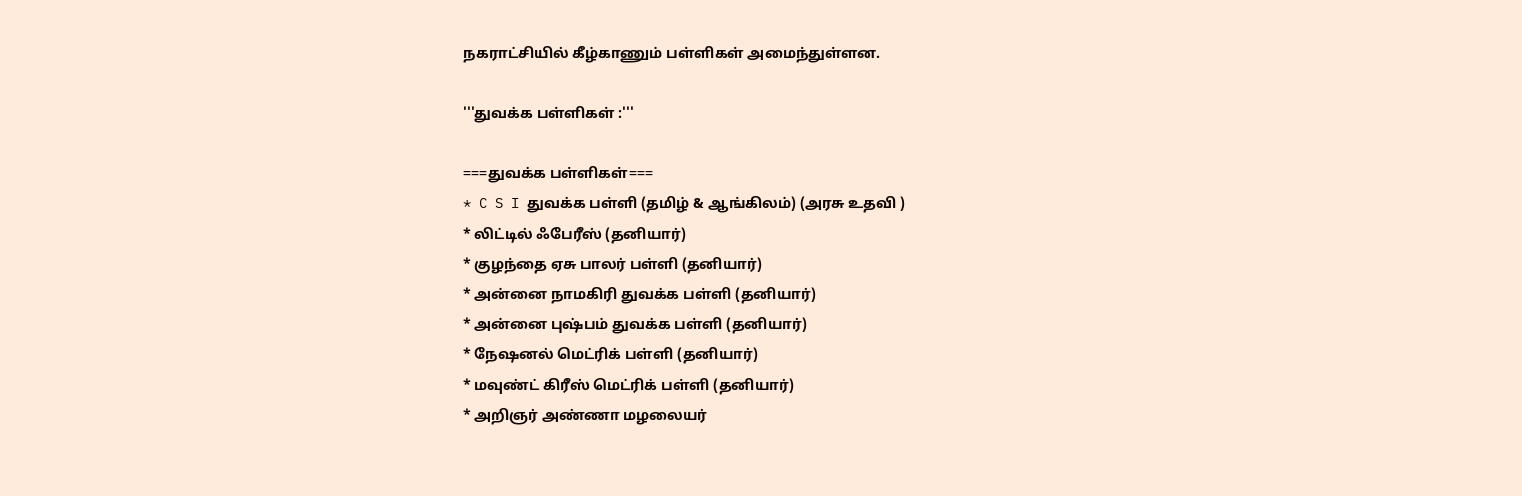நகராட்சியில் கீழ்காணும் பள்ளிகள் அமைந்துள்ளன.

'''துவக்க பள்ளிகள் :'''

===துவக்க பள்ளிகள்===
* C S I துவக்க பள்ளி (தமிழ் & ஆங்கிலம்) (அரசு உதவி )
* லிட்டில் ஃபேரீஸ் (தனியார்)
* குழந்தை ஏசு பாலர் பள்ளி (தனியார்)
* அன்னை நாமகிரி துவக்க பள்ளி (தனியார்)
* அன்னை புஷ்பம் துவக்க பள்ளி (தனியார்)
* நேஷனல் மெட்ரிக் பள்ளி (தனியார்)
* மவுண்ட் கிரீஸ் மெட்ரிக் பள்ளி (தனியார்)
* அறிஞர் அண்ணா மழலையர்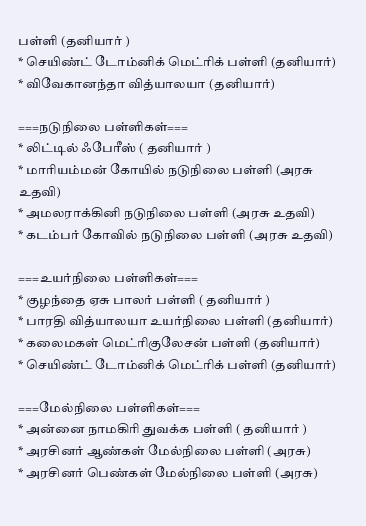பள்ளி (தனியார் )
* செயிண்ட் டோம்னிக் மெட்ரிக் பள்ளி (தனியார்)
* விவேகானந்தா வித்யாலயா (தனியார்)

===நடுநிலை பள்ளிகள்===
* லிட்டில் ஃபேரீஸ் ( தனியார் )
* மாரியம்மன் கோயில் நடுநிலை பள்ளி (அரசு உதவி)
* அமலராக்கினி நடுநிலை பள்ளி (அரசு உதவி)
* கடம்பர் கோவில் நடுநிலை பள்ளி (அரசு உதவி)

===உயர்நிலை பள்ளிகள்===
* குழந்தை ஏசு பாலர் பள்ளி ( தனியார் )
* பாரதி வித்யாலயா உயர்நிலை பள்ளி (தனியார்)
* கலைமகள் மெட்ரிகுலேசன் பள்ளி (தனியார்)
* செயிண்ட் டோம்னிக் மெட்ரிக் பள்ளி (தனியார்)

===மேல்நிலை பள்ளிகள்===
* அன்னை நாமகிரி துவக்க பள்ளி ( தனியார் )
* அரசினர் ஆண்கள் மேல்நிலை பள்ளி (அரசு)
* அரசினர் பெண்கள் மேல்நிலை பள்ளி (அரசு)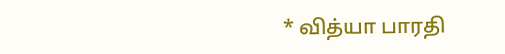* வித்யா பாரதி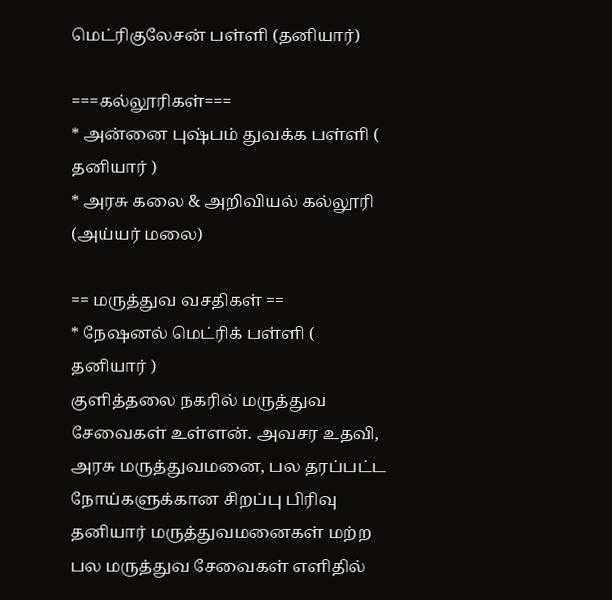மெட்ரிகுலேசன் பள்ளி (தனியார்)

===கல்லூரிகள்===
* அன்னை புஷ்பம் துவக்க பள்ளி ( தனியார் )
* அரசு கலை & அறிவியல் கல்லூரி (அய்யர் மலை)

== மருத்துவ வசதிகள் ==
* நேஷனல் மெட்ரிக் பள்ளி ( தனியார் )
குளித்தலை நகரில் மருத்துவ சேவைகள் உள்ளன். அவசர உதவி, அரசு மருத்துவமனை, பல தரப்பட்ட நோய்களுக்கான சிறப்பு பிரிவு தனியார் மருத்துவமனைகள் மற்ற பல மருத்துவ சேவைகள் எளிதில்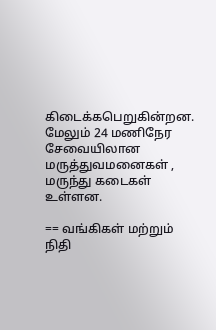கிடைக்கபெறுகின்றன. மேலும் 24 மணிநேர சேவையிலான மருத்துவமனைகள் , மருந்து கடைகள் உள்ளன.

== வங்கிகள் மற்றும் நிதி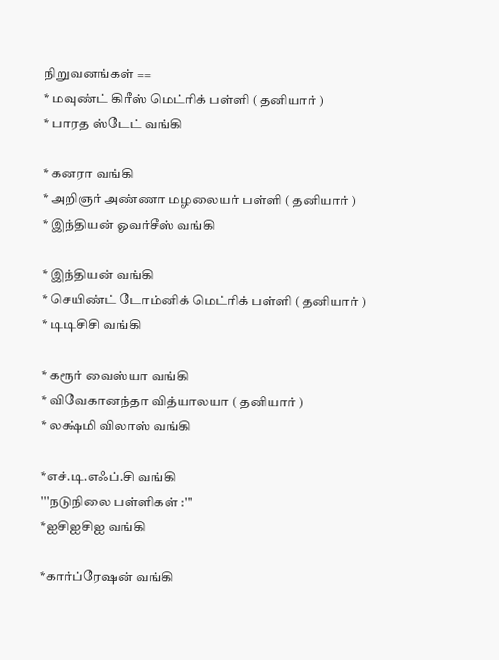நிறுவனங்கள் ==
* மவுண்ட் கிரீஸ் மெட்ரிக் பள்ளி ( தனியார் )
* பாரத ஸ்டேட் வங்கி

* கனரா வங்கி
* அறிஞர் அண்ணா மழலையர் பள்ளி ( தனியார் )
* இந்தியன் ஓவர்சீஸ் வங்கி

* இந்தியன் வங்கி
* செயிண்ட் டோம்னிக் மெட்ரிக் பள்ளி ( தனியார் )
* டிடிசிசி வங்கி

* கரூர் வைஸ்யா வங்கி
* விவேகானந்தா வித்யாலயா ( தனியார் )
* லக்ஷ்மி விலாஸ் வங்கி

*எச்.டி.எஃப்.சி வங்கி
'''நடுநிலை பள்ளிகள் :'''
*ஐசிஐசிஐ வங்கி

*கார்ப்ரேஷன் வங்கி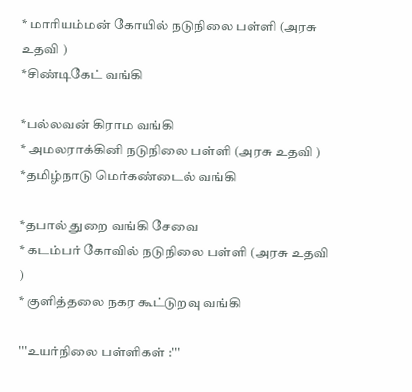* மாரியம்மன் கோயில் நடுநிலை பள்ளி (அரசு உதவி )
*சிண்டிகேட் வங்கி

*பல்லவன் கிராம வங்கி
* அமலராக்கினி நடுநிலை பள்ளி (அரசு உதவி )
*தமிழ்நாடு மெர்கண்டைல் வங்கி

*தபால் துறை வங்கி சேவை
* கடம்பர் கோவில் நடுநிலை பள்ளி (அரசு உதவி )
* குளித்தலை நகர கூட்டுறவு வங்கி

'''உயர்நிலை பள்ளிகள் :'''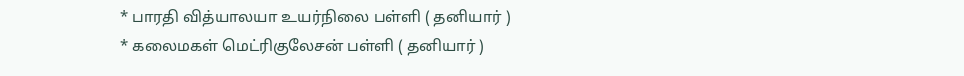* பாரதி வித்யாலயா உயர்நிலை பள்ளி ( தனியார் )
* கலைமகள் மெட்ரிகுலேசன் பள்ளி ( தனியார் )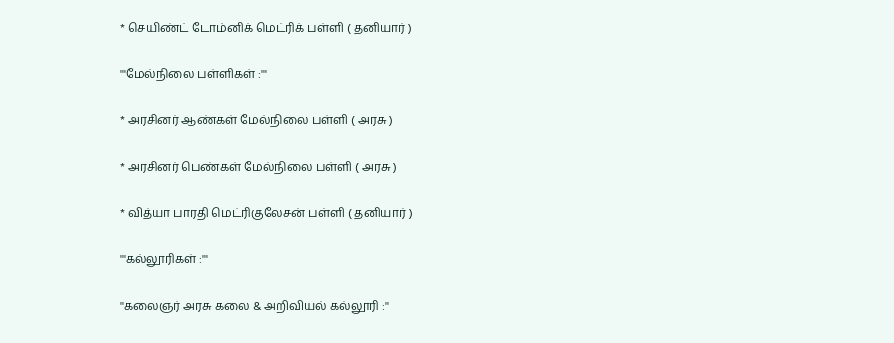* செயிண்ட் டோம்னிக் மெட்ரிக் பள்ளி ( தனியார் )

'''மேல்நிலை பள்ளிகள் :'''

* அரசினர் ஆண்கள் மேல்நிலை பள்ளி ( அரசு )

* அரசினர் பெண்கள் மேல்நிலை பள்ளி ( அரசு )

* வித்யா பாரதி மெட்ரிகுலேசன் பள்ளி ( தனியார் )

'''கல்லூரிகள் :'''

''கலைஞர் அரசு கலை & அறிவியல் கல்லூரி :''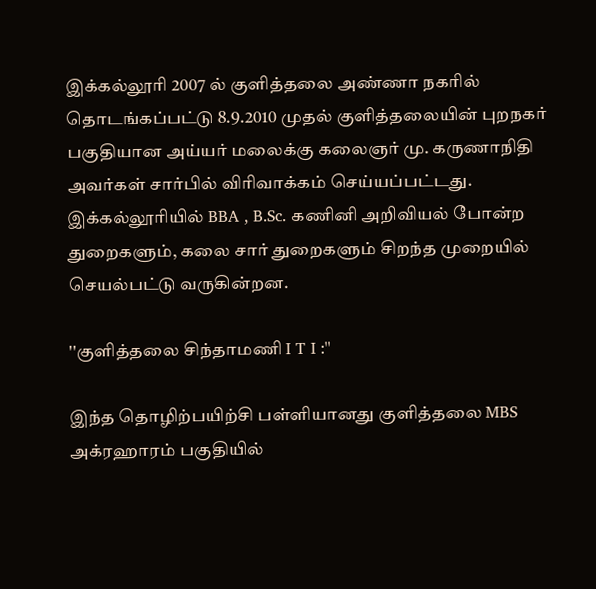இக்கல்லூரி 2007 ல் குளித்தலை அண்ணா நகரில் தொடங்கப்பட்டு 8.9.2010 முதல் குளித்தலையின் புறநகர் பகுதியான அய்யர் மலைக்கு கலைஞர் மு. கருணாநிதி அவர்கள் சார்பில் விரிவாக்கம் செய்யப்பட்டது. இக்கல்லூரியில் BBA , B.Sc. கணினி அறிவியல் போன்ற துறைகளும், கலை சார் துறைகளும் சிறந்த முறையில் செயல்பட்டு வருகின்றன.

''குளித்தலை சிந்தாமணி I T I :''

இந்த தொழிற்பயிற்சி பள்ளியானது குளித்தலை MBS அக்ரஹாரம் பகுதியில்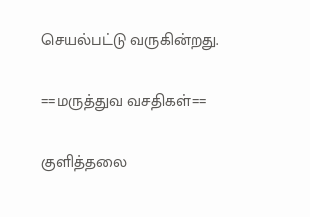செயல்பட்டு வருகின்றது.

==மருத்துவ வசதிகள்==

குளித்தலை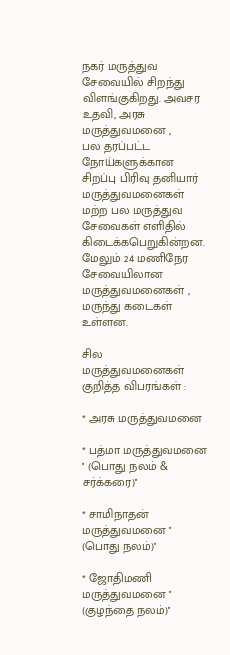நகர் மருத்துவ சேவையில் சிறந்து விளங்குகிறது. அவசர உதவி, அரசு மருத்துவமனை ,
பல தரப்பட்ட நோய்களுக்கான சிறப்பு பிரிவு தனியார் மருத்துவமனைகள் மற்ற பல மருத்துவ சேவைகள் எளிதில் கிடைக்கபெறுகின்றன. மேலும் 24 மணிநேர சேவையிலான மருத்துவமனைகள் , மருந்து கடைகள் உள்ளன.

சில மருத்துவமனைகள் குறித்த விபரங்கள் :

* அரசு மருத்துவமனை

* பத்மா மருத்துவமனை '' (பொது நலம் & சர்க்கரை)''

* சாமிநாதன் மருத்துவமனை '' (பொது நலம்)''

* ஜோதிமணி மருத்துவமனை '' (குழந்தை நலம்)''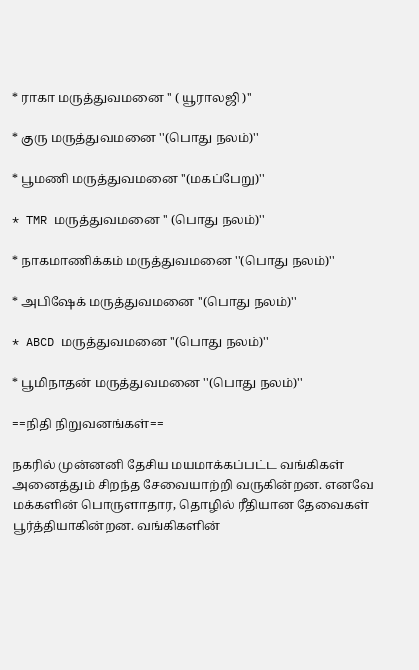* ராகா மருத்துவமனை '' ( யூராலஜி )''

* குரு மருத்துவமனை ''(பொது நலம்)''

* பூமணி மருத்துவமனை ''(மகப்பேறு)''

* TMR மருத்துவமனை '' (பொது நலம்)''

* நாகமாணிக்கம் மருத்துவமனை ''(பொது நலம்)''

* அபிஷேக் மருத்துவமனை ''(பொது நலம்)''

* ABCD மருத்துவமனை ''(பொது நலம்)''

* பூமிநாதன் மருத்துவமனை ''(பொது நலம்)''

==நிதி நிறுவனங்கள்==

நகரில் முன்னனி தேசிய மயமாக்கப்பட்ட வங்கிகள் அனைத்தும் சிறந்த சேவையாற்றி வருகின்றன. எனவே மக்களின் பொருளாதார, தொழில் ரீதியான தேவைகள் பூர்த்தியாகின்றன. வங்கிகளின்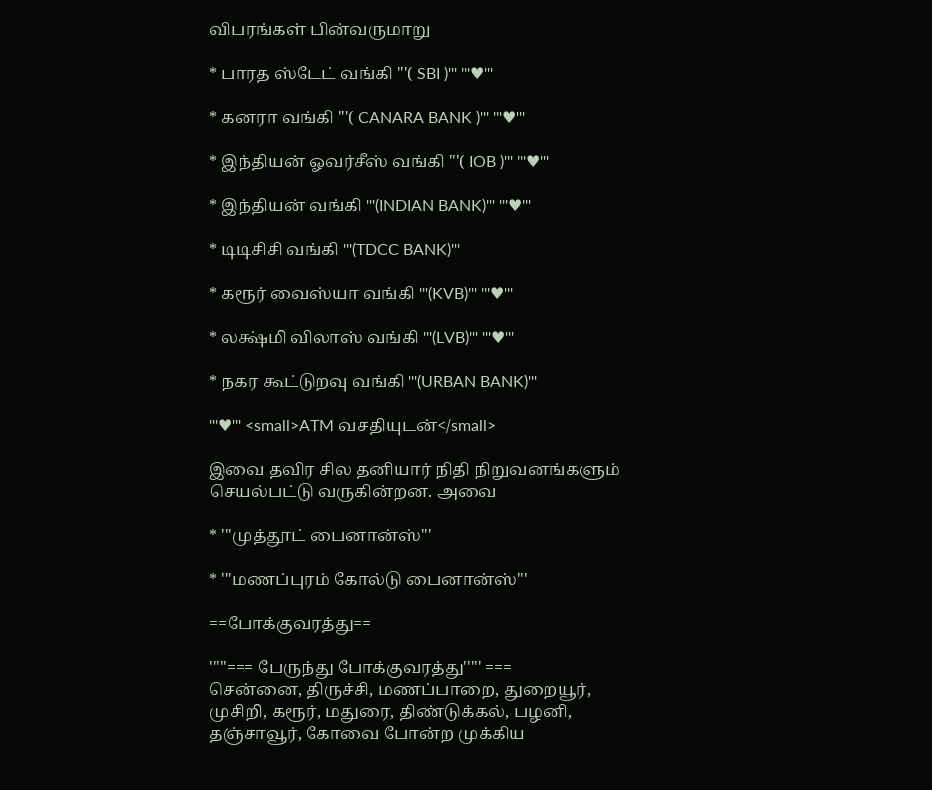விபரங்கள் பின்வருமாறு

* பாரத ஸ்டேட் வங்கி '''( SBI )''' '''♥'''

* கனரா வங்கி '''( CANARA BANK )''' '''♥'''

* இந்தியன் ஓவர்சீஸ் வங்கி '''( IOB )''' '''♥'''

* இந்தியன் வங்கி '''(INDIAN BANK)''' '''♥'''

* டிடிசிசி வங்கி '''(TDCC BANK)'''

* கரூர் வைஸ்யா வங்கி '''(KVB)''' '''♥'''

* லக்ஷ்மி விலாஸ் வங்கி '''(LVB)''' '''♥'''

* நகர கூட்டுறவு வங்கி '''(URBAN BANK)'''

'''♥''' <small>ATM வசதியுடன்</small>

இவை தவிர சில தனியார் நிதி நிறுவனங்களும் செயல்பட்டு வருகின்றன. அவை

* '''முத்தூட் பைனான்ஸ்'''

* '''மணப்புரம் கோல்டு பைனான்ஸ்'''

==போக்குவரத்து==

'''''=== பேருந்து போக்குவரத்து''''' ===
சென்னை, திருச்சி, மணப்பாறை, துறையூர், முசிறி, கரூர், மதுரை, திண்டுக்கல், பழனி, தஞ்சாவூர், கோவை போன்ற முக்கிய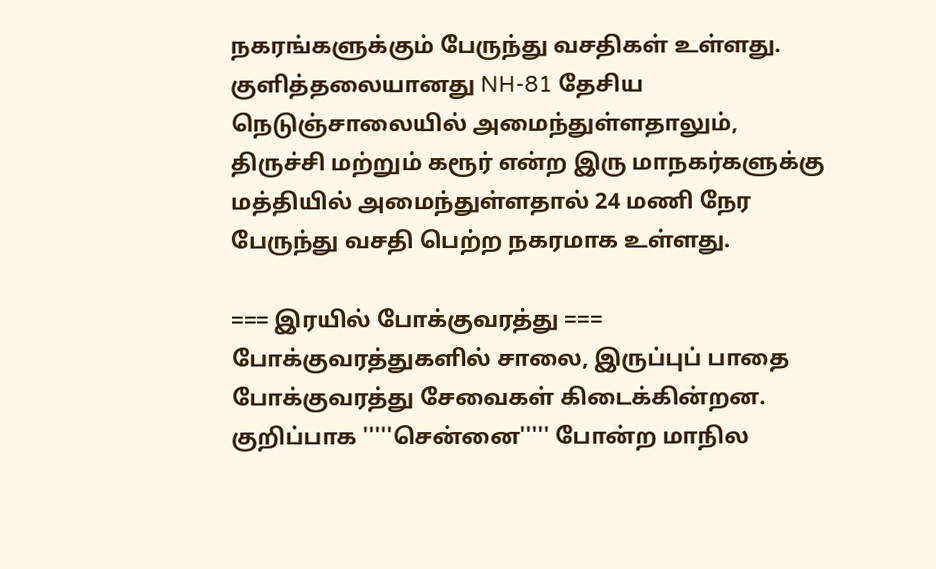நகரங்களுக்கும் பேருந்து வசதிகள் உள்ளது. குளித்தலையானது NH-81 தேசிய நெடுஞ்சாலையில் அமைந்துள்ளதாலும், திருச்சி மற்றும் கரூர் என்ற இரு மாநகர்களுக்கு மத்தியில் அமைந்துள்ளதால் 24 மணி நேர பேருந்து வசதி பெற்ற நகரமாக உள்ளது.

=== இரயில் போக்குவரத்து ===
போக்குவரத்துகளில் சாலை, இருப்புப் பாதை போக்குவரத்து சேவைகள் கிடைக்கின்றன. குறிப்பாக '''''சென்னை''''' போன்ற மாநில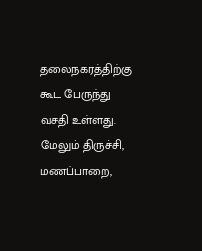தலைநகரத்திற்கு கூட பேருந்து வசதி உள்ளது. மேலும் திருச்சி, மணப்பாறை,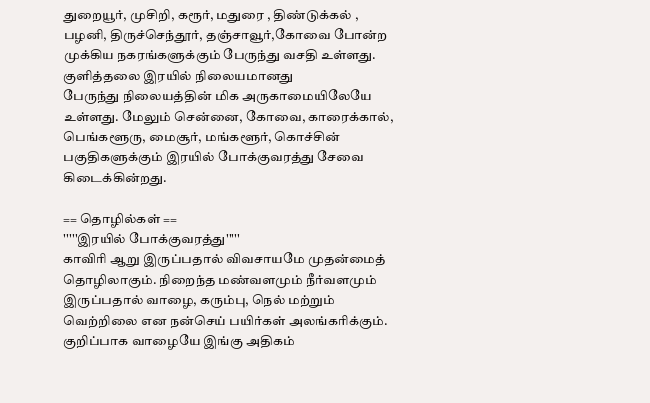துறையூர், முசிறி, கரூர், மதுரை , திண்டுக்கல் , பழனி, திருச்செந்தூர், தஞ்சாவூர்,கோவை போன்ற முக்கிய நகரங்களுக்கும் பேருந்து வசதி உள்ளது.
குளித்தலை இரயில் நிலையமானது
பேருந்து நிலையத்தின் மிக அருகாமையிலேயே உள்ளது. மேலும் சென்னை, கோவை, காரைக்கால், பெங்களூரு, மைசூர், மங்களூர், கொச்சின் பகுதிகளுக்கும் இரயில் போக்குவரத்து சேவை கிடைக்கின்றது.

== தொழில்கள் ==
'''''இரயில் போக்குவரத்து'''''
காவிரி ஆறு இருப்பதால் விவசாயமே முதன்மைத் தொழிலாகும். நிறைந்த மண்வளமும் நீர்வளமும் இருப்பதால் வாழை, கரும்பு, நெல் மற்றும் வெற்றிலை என நன்செய் பயிர்கள் அலங்கரிக்கும். குறிப்பாக வாழையே இங்கு அதிகம்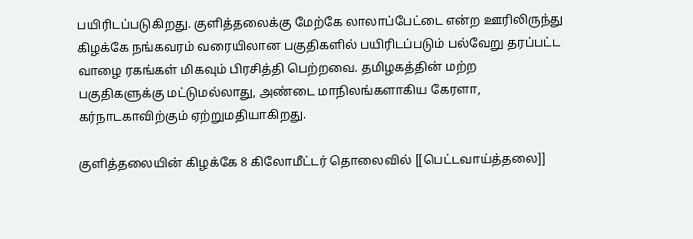பயிரிடப்படுகிறது. குளித்தலைக்கு மேற்கே லாலாப்பேட்டை என்ற ஊரிலிருந்து கிழக்கே நங்கவரம் வரையிலான பகுதிகளில் பயிரிடப்படும் பல்வேறு தரப்பட்ட வாழை ரகங்கள் மிகவும் பிரசித்தி பெற்றவை. தமிழகத்தின் மற்ற பகுதிகளுக்கு மட்டுமல்லாது, அண்டை மாநிலங்களாகிய கேரளா, கர்நாடகாவிற்கும் ஏற்றுமதியாகிறது.

குளித்தலையின் கிழக்கே 8 கிலோமீட்டர் தொலைவில் [[பெட்டவாய்த்தலை]]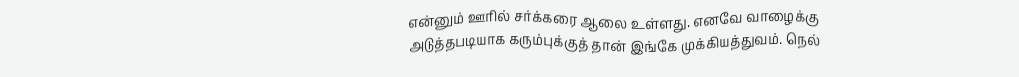என்னும் ஊரில் சர்க்கரை ஆலை உள்ளது. எனவே வாழைக்கு அடுத்தபடியாக கரும்புக்குத் தான் இங்கே முக்கியத்துவம். நெல்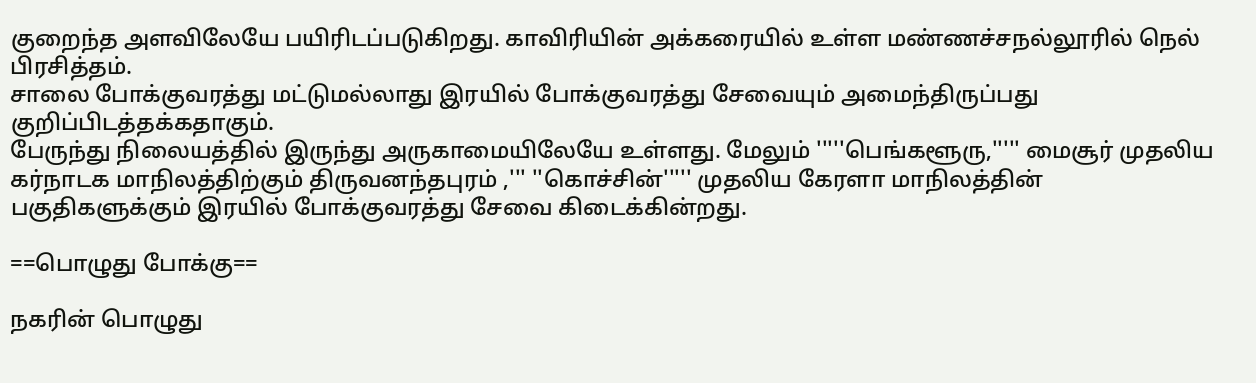குறைந்த அளவிலேயே பயிரிடப்படுகிறது. காவிரியின் அக்கரையில் உள்ள மண்ணச்சநல்லூரில் நெல் பிரசித்தம்.
சாலை போக்குவரத்து மட்டுமல்லாது இரயில் போக்குவரத்து சேவையும் அமைந்திருப்பது குறிப்பிடத்தக்கதாகும்.
பேருந்து நிலையத்தில் இருந்து அருகாமையிலேயே உள்ளது. மேலும் '''''பெங்களூரு,''''' மைசூர் முதலிய கர்நாடக மாநிலத்திற்கும் திருவனந்தபுரம் ,''' ''கொச்சின்''''' முதலிய கேரளா மாநிலத்தின் பகுதிகளுக்கும் இரயில் போக்குவரத்து சேவை கிடைக்கின்றது.

==பொழுது போக்கு==

நகரின் பொழுது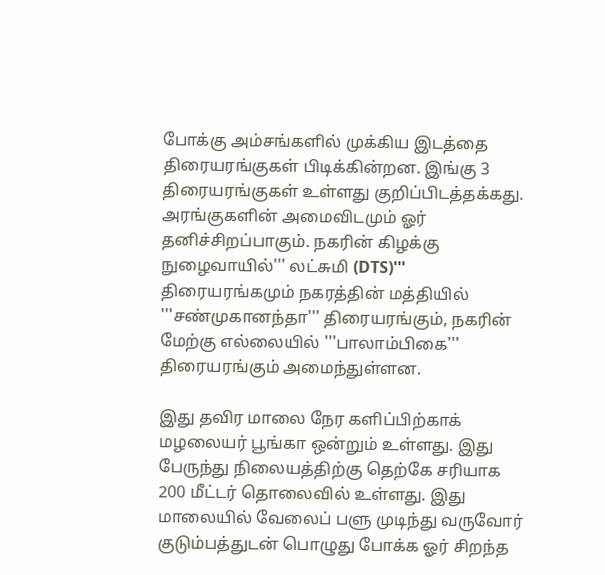போக்கு அம்சங்களில் முக்கிய இடத்தை திரையரங்குகள் பிடிக்கின்றன. இங்கு 3 திரையரங்குகள் உள்ளது குறிப்பிடத்தக்கது. அரங்குகளின் அமைவிடமும் ஓர் தனிச்சிறப்பாகும். நகரின் கிழக்கு நுழைவாயில்''' லட்சுமி (DTS)''' திரையரங்கமும் நகரத்தின் மத்தியில் '''சண்முகானந்தா''' திரையரங்கும், நகரின் மேற்கு எல்லையில் '''பாலாம்பிகை''' திரையரங்கும் அமைந்துள்ளன.

இது தவிர மாலை நேர களிப்பிற்காக் மழலையர் பூங்கா ஒன்றும் உள்ளது. இது பேருந்து நிலையத்திற்கு தெற்கே சரியாக 200 மீட்டர் தொலைவில் உள்ளது. இது மாலையில் வேலைப் பளு முடிந்து வருவோர் குடும்பத்துடன் பொழுது போக்க ஓர் சிறந்த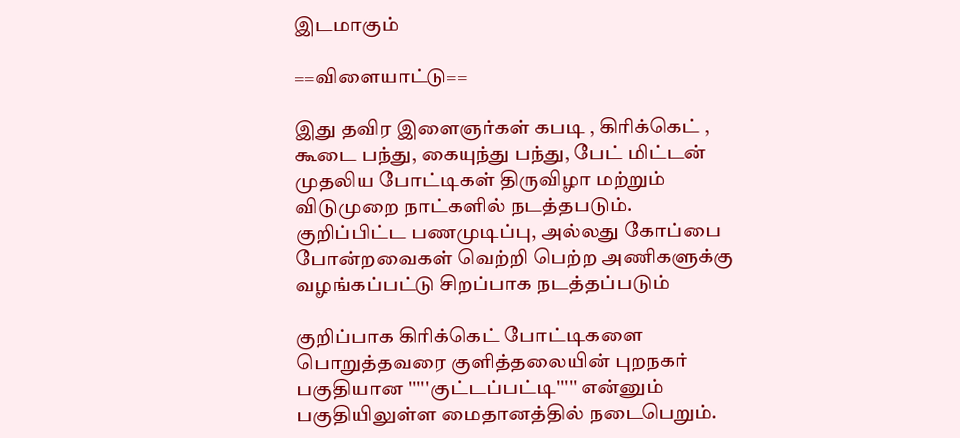இடமாகும்

==விளையாட்டு==

இது தவிர இளைஞர்கள் கபடி , கிரிக்கெட் , கூடை பந்து, கையுந்து பந்து, பேட் மிட்டன் முதலிய போட்டிகள் திருவிழா மற்றும் விடுமுறை நாட்களில் நடத்தபடும். குறிப்பிட்ட பணமுடிப்பு, அல்லது கோப்பை போன்றவைகள் வெற்றி பெற்ற அணிகளுக்கு வழங்கப்பட்டு சிறப்பாக நடத்தப்படும்

குறிப்பாக கிரிக்கெட் போட்டிகளை பொறுத்தவரை குளித்தலையின் புறநகர் பகுதியான '''''குட்டப்பட்டி''''' என்னும் பகுதியிலுள்ள மைதானத்தில் நடைபெறும்.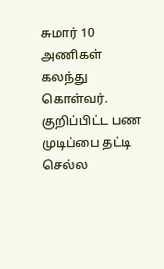சுமார் 10 அணிகள் கலந்து கொள்வர். குறிப்பிட்ட பண முடிப்பை தட்டி செல்ல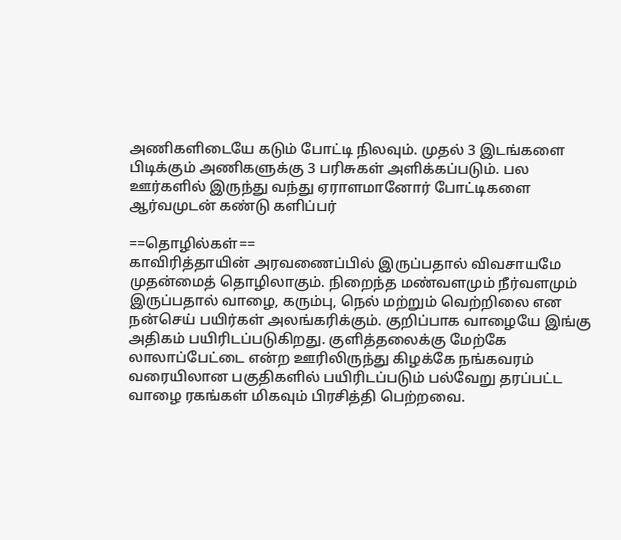அணிகளிடையே கடும் போட்டி நிலவும். முதல் 3 இடங்களை பிடிக்கும் அணிகளுக்கு 3 பரிசுகள் அளிக்கப்படும். பல ஊர்களில் இருந்து வந்து ஏராளமானோர் போட்டிகளை ஆர்வமுடன் கண்டு களிப்பர்

==தொழில்கள்==
காவிரித்தாயின் அரவணைப்பில் இருப்பதால் விவசாயமே முதன்மைத் தொழிலாகும். நிறைந்த மண்வளமும் நீர்வளமும் இருப்பதால் வாழை, கரும்பு, நெல் மற்றும் வெற்றிலை என நன்செய் பயிர்கள் அலங்கரிக்கும். குறிப்பாக வாழையே இங்கு அதிகம் பயிரிடப்படுகிறது. குளித்தலைக்கு மேற்கே லாலாப்பேட்டை என்ற ஊரிலிருந்து கிழக்கே நங்கவரம் வரையிலான பகுதிகளில் பயிரிடப்படும் பல்வேறு தரப்பட்ட வாழை ரகங்கள் மிகவும் பிரசித்தி பெற்றவை.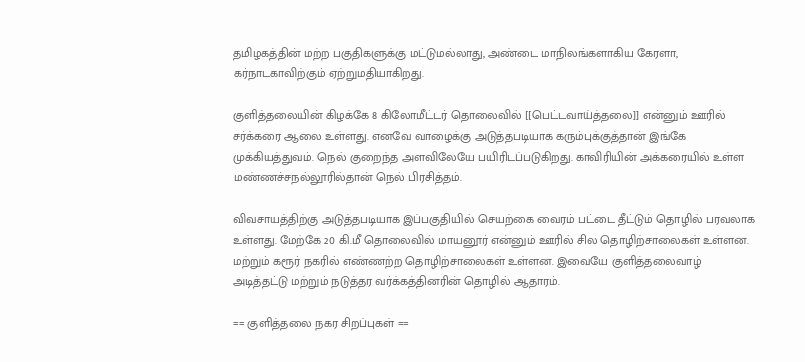தமிழகத்தின் மற்ற பகுதிகளுக்கு மட்டுமல்லாது, அண்டை மாநிலங்களாகிய கேரளா, கர்நாடகாவிற்கும் ஏற்றுமதியாகிறது.

குளித்தலையின் கிழக்கே 8 கிலோமீட்டர் தொலைவில் [[பெட்டவாய்த்தலை]] என்னும் ஊரில் சர்க்கரை ஆலை உள்ளது. எனவே வாழைக்கு அடுத்தபடியாக கரும்புக்குத்தான் இங்கே முக்கியத்துவம். நெல் குறைந்த அளவிலேயே பயிரிடப்படுகிறது. காவிரியின் அக்கரையில் உள்ள மண்ணச்சநல்லூரில்தான் நெல் பிரசித்தம்.

விவசாயத்திற்கு அடுத்தபடியாக இப்பகுதியில் செயற்கை வைரம் பட்டை தீட்டும் தொழில் பரவலாக உள்ளது. மேற்கே 20 கி.மீ தொலைவில் மாயனூர் என்னும் ஊரில் சில தொழிற்சாலைகள் உள்ளன. மற்றும் கரூர் நகரில் எண்ணற்ற தொழிற்சாலைகள் உள்ளன. இவையே குளித்தலைவாழ் அடித்தட்டு மற்றும் நடுத்தர வர்க்கத்தினரின் தொழில் ஆதாரம்.

== குளித்தலை நகர சிறப்புகள் ==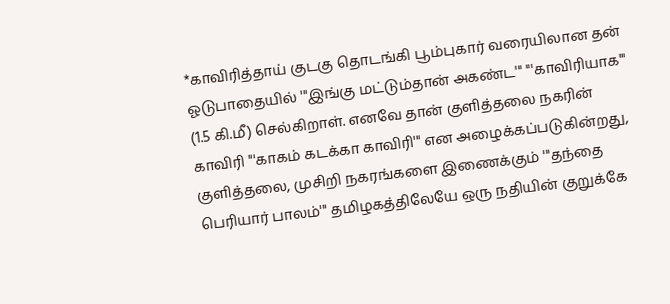*காவிரித்தாய் குடகு தொடங்கி பூம்புகார் வரையிலான தன் ஓடுபாதையில் '''இங்கு மட்டும்தான் அகண்ட''' '''காவிரியாக''' (1.5 கி.மீ) செல்கிறாள். எனவே தான் குளித்தலை நகரின் காவிரி '''காகம் கடக்கா காவிரி''' என அழைக்கப்படுகின்றது, குளித்தலை, முசிறி நகரங்களை இணைக்கும் '''தந்தை பெரியார் பாலம்''' தமிழகத்திலேயே ஒரு நதியின் குறுக்கே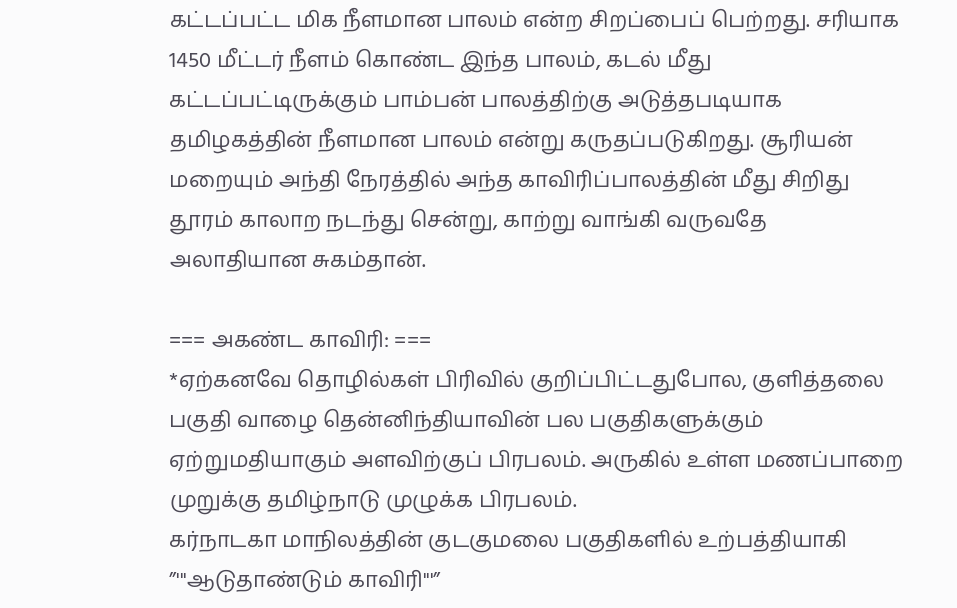கட்டப்பட்ட மிக நீளமான பாலம் என்ற சிறப்பைப் பெற்றது. சரியாக 1450 மீட்டர் நீளம் கொண்ட இந்த பாலம், கடல் மீது கட்டப்பட்டிருக்கும் பாம்பன் பாலத்திற்கு அடுத்தபடியாக தமிழகத்தின் நீளமான பாலம் என்று கருதப்படுகிறது. சூரியன் மறையும் அந்தி நேரத்தில் அந்த காவிரிப்பாலத்தின் மீது சிறிது தூரம் காலாற நடந்து சென்று, காற்று வாங்கி வருவதே அலாதியான சுகம்தான்.

=== அகண்ட காவிரி: ===
*ஏற்கனவே தொழில்கள் பிரிவில் குறிப்பிட்டதுபோல, குளித்தலை பகுதி வாழை தென்னிந்தியாவின் பல பகுதிகளுக்கும் ஏற்றுமதியாகும் அளவிற்குப் பிரபலம். அருகில் உள்ள மணப்பாறை முறுக்கு தமிழ்நாடு முழுக்க பிரபலம்.
கர்நாடகா மாநிலத்தின் குடகுமலை பகுதிகளில் உற்பத்தியாகி ”'''ஆடுதாண்டும் காவிரி'''”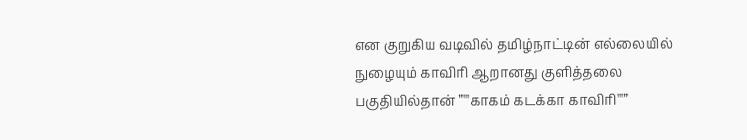என குறுகிய வடிவில் தமிழ்நாட்டின் எல்லையில் நுழையும் காவிரி ஆறானது குளித்தலை பகுதியில்தான் ”'''காகம் கடக்கா காவிரி'''”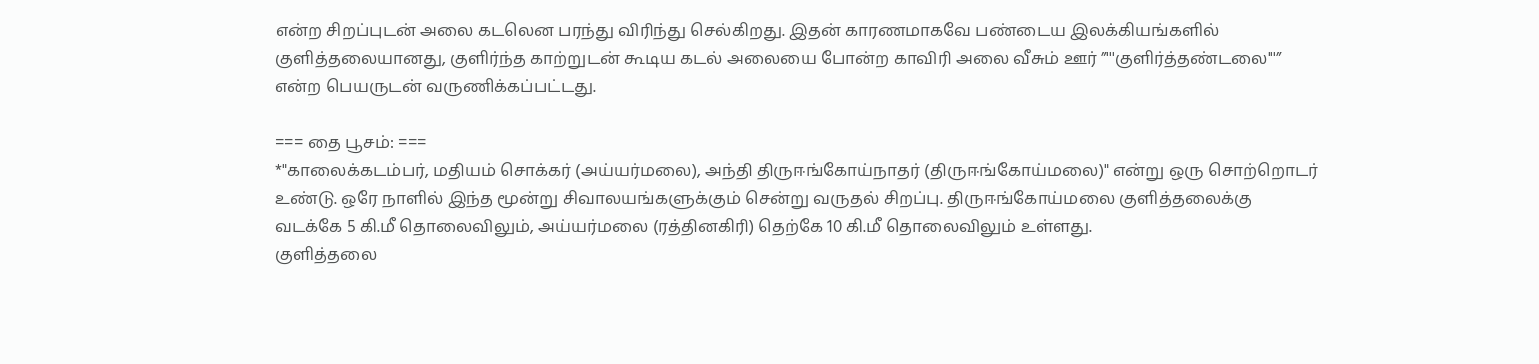என்ற சிறப்புடன் அலை கடலென பரந்து விரிந்து செல்கிறது. இதன் காரணமாகவே பண்டைய இலக்கியங்களில் குளித்தலையானது, குளிர்ந்த காற்றுடன் கூடிய கடல் அலையை போன்ற காவிரி அலை வீசும் ஊர் ”'''குளிர்த்தண்டலை'''” என்ற பெயருடன் வருணிக்கப்பட்டது.

=== தை பூசம்: ===
*"காலைக்கடம்பர், மதியம் சொக்கர் (அய்யர்மலை), அந்தி திருஈங்கோய்நாதர் (திருஈங்கோய்மலை)" என்று ஒரு சொற்றொடர் உண்டு. ஒரே நாளில் இந்த மூன்று சிவாலயங்களுக்கும் சென்று வருதல் சிறப்பு. திருஈங்கோய்மலை குளித்தலைக்கு வடக்கே 5 கி.மீ தொலைவிலும், அய்யர்மலை (ரத்தினகிரி) தெற்கே 10 கி.மீ தொலைவிலும் உள்ளது.
குளித்தலை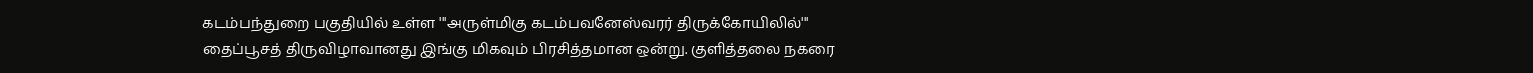கடம்பந்துறை பகுதியில் உள்ள '''அருள்மிகு கடம்பவனேஸ்வரர் திருக்கோயிலில்''' தைப்பூசத் திருவிழாவானது இங்கு மிகவும் பிரசித்தமான ஒன்று. குளித்தலை நகரை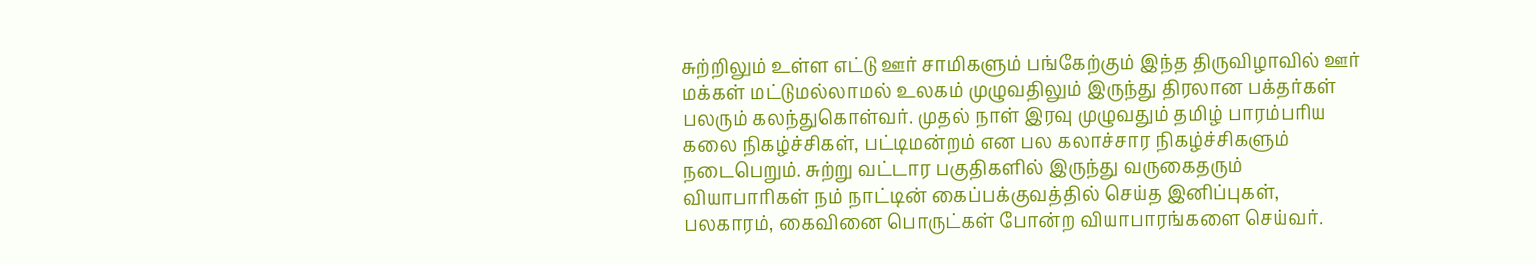சுற்றிலும் உள்ள எட்டு ஊர் சாமிகளும் பங்கேற்கும் இந்த திருவிழாவில் ஊர் மக்கள் மட்டுமல்லாமல் உலகம் முழுவதிலும் இருந்து திரலான பக்தர்கள் பலரும் கலந்துகொள்வர். முதல் நாள் இரவு முழுவதும் தமிழ் பாரம்பரிய கலை நிகழ்ச்சிகள், பட்டிமன்றம் என பல கலாச்சார நிகழ்ச்சிகளும் நடைபெறும். சுற்று வட்டார பகுதிகளில் இருந்து வருகைதரும் வியாபாரிகள் நம் நாட்டின் கைப்பக்குவத்தில் செய்த இனிப்புகள், பலகாரம், கைவினை பொருட்கள் போன்ற வியாபாரங்களை செய்வர்.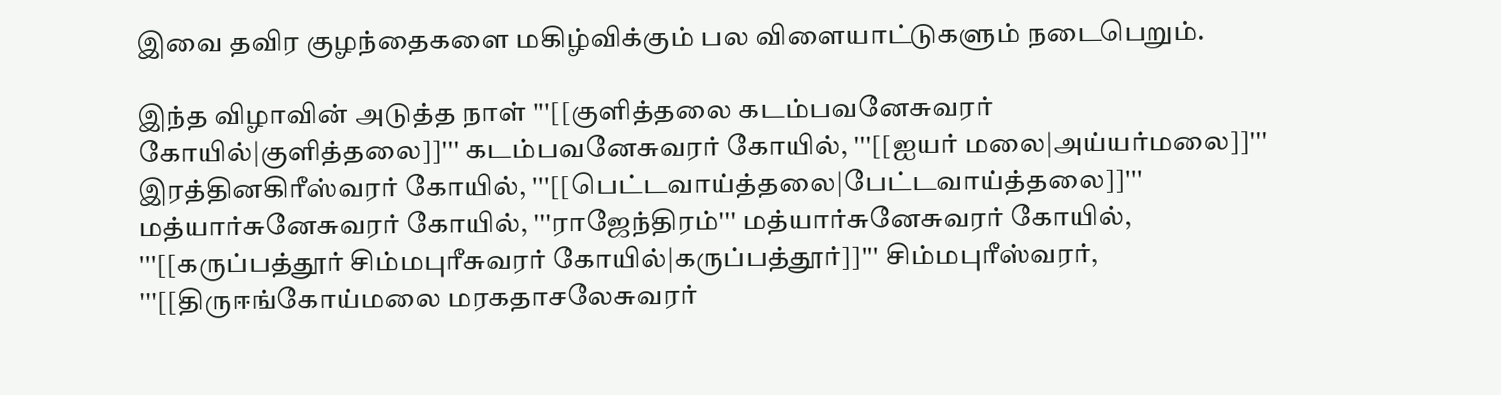இவை தவிர குழந்தைகளை மகிழ்விக்கும் பல விளையாட்டுகளும் நடைபெறும்.

இந்த விழாவின் அடுத்த நாள் '''[[குளித்தலை கடம்பவனேசுவரர் கோயில்|குளித்தலை]]''' கடம்பவனேசுவரர் கோயில், '''[[ஐயர் மலை|அய்யர்மலை]]''' இரத்தினகிரீஸ்வரர் கோயில், '''[[பெட்டவாய்த்தலை|பேட்டவாய்த்தலை]]''' மத்யார்சுனேசுவரர் கோயில், '''ராஜேந்திரம்''' மத்யார்சுனேசுவரர் கோயில், '''[[கருப்பத்தூர் சிம்மபுரீசுவரர் கோயில்|கருப்பத்தூர்]]''' சிம்மபுரீஸ்வரர், '''[[திருஈங்கோய்மலை மரகதாசலேசுவரர்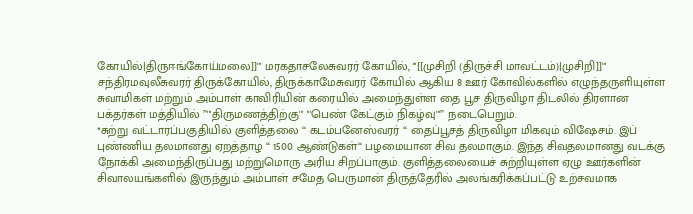கோயில்|திருஈங்கோய்மலை]]''' மரகதாசலேசுவரர் கோயில், '''[[முசிறி (திருச்சி மாவட்டம்)|முசிறி]]''' சந்திரமவுலீசுவரர் திருக்கோயில், திருக்காமேசுவரர் கோயில் ஆகிய 8 ஊர் கோவில்களில் எழுந்தருளியுள்ள சுவாமிகள் மற்றும் அம்பாள் காவிரியின் கரையில் அமைந்துள்ள தை பூச திருவிழா திடலில் திரளான பக்தர்கள் மத்தியில் ”'''திருமணத்திற்கு''' '''பெண் கேட்கும் நிகழ்வு'''” நடைபெறும்.
*சுற்று வட்டாரப்பகுதியில் குளித்தலை “ கடம்பனேஸ்வரர் “ தைப்பூசத் திருவிழா மிகவும் விஷேசம். இப் புண்ணிய தலமானது ஏறத்தாழ “ 1500 ஆண்டுகள்“ பழமையான சிவ தலமாகும். இந்த சிவதலமானது வடக்கு நோக்கி அமைந்திருப்பது மற்றுமொரு அரிய சிறப்பாகும். குளித்தலையைச் சுற்றியுள்ள ஏழு ஊர்களின் சிவாலயங்களில் இருந்தும் அம்பாள் சமேத பெருமான் திருத்தேரில் அலங்கரிக்கப்பட்டு உற்சவமாக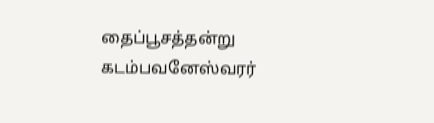தைப்பூசத்தன்று கடம்பவனேஸ்வரர்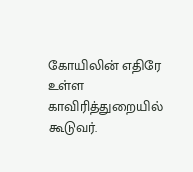கோயிலின் எதிரே உள்ள காவிரித்துறையில் கூடுவர்.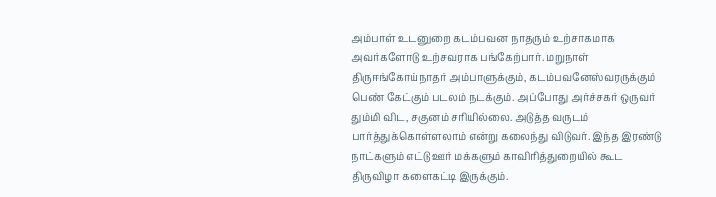அம்பாள் உடனுறை கடம்பவன நாதரும் உற்சாகமாக அவர்களோடு உற்சவராக பங்கேற்பார். மறுநாள் திருஈங்கோய்நாதர் அம்பாளுக்கும், கடம்பவனேஸ்வரருக்கும் பெண் கேட்கும் படலம் நடக்கும். அப்போது அர்ச்சகர் ஒருவர் தும்மி விட, சகுனம் சரியில்லை. அடுத்த வருடம் பார்த்துக்கொள்ளலாம் என்று கலைந்து விடுவர். இந்த இரண்டு நாட்களும் எட்டு ஊர் மக்களும் காவிரித்துறையில் கூட திருவிழா களைகட்டி இருக்கும்.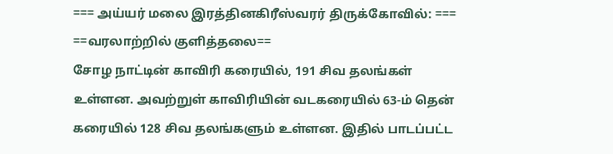=== அய்யர் மலை இரத்தினகிரீஸ்வரர் திருக்கோவில்: ===
==வரலாற்றில் குளித்தலை==
சோழ நாட்டின் காவிரி கரையில், 191 சிவ தலங்கள் உள்ளன. அவற்றுள் காவிரியின் வடகரையில் 63-ம் தென் கரையில் 128 சிவ தலங்களும் உள்ளன. இதில் பாடப்பட்ட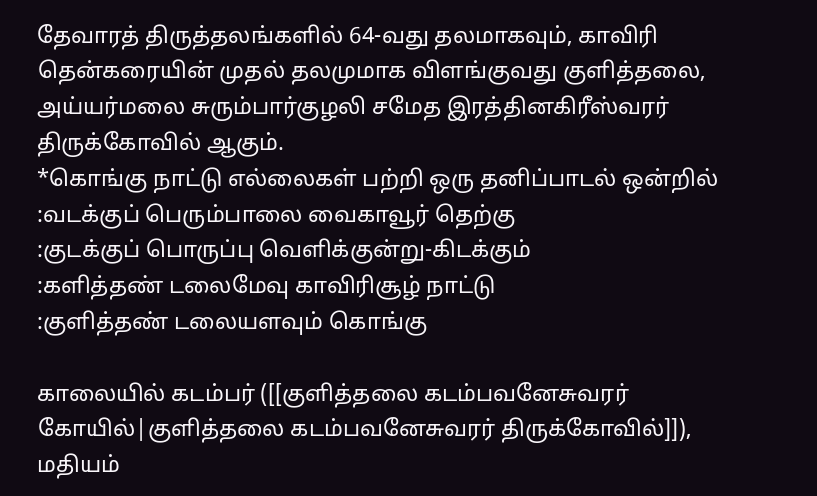தேவாரத் திருத்தலங்களில் 64-வது தலமாகவும், காவிரி தென்கரையின் முதல் தலமுமாக விளங்குவது குளித்தலை, அய்யர்மலை சுரும்பார்குழலி சமேத இரத்தினகிரீஸ்வரர் திருக்கோவில் ஆகும்.
*கொங்கு நாட்டு எல்லைகள் பற்றி ஒரு தனிப்பாடல் ஒன்றில்
:வடக்குப் பெரும்பாலை வைகாவூர் தெற்கு
:குடக்குப் பொருப்பு வெளிக்குன்று-கிடக்கும்
:களித்தண் டலைமேவு காவிரிசூழ் நாட்டு
:குளித்தண் டலையளவும் கொங்கு

காலையில் கடம்பர் ([[குளித்தலை கடம்பவனேசுவரர் கோயில்|குளித்தலை கடம்பவனேசுவரர் திருக்கோவில்]]), மதியம்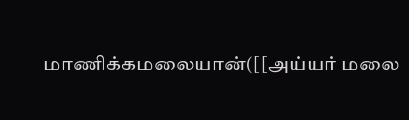மாணிக்கமலையான்([[அய்யர் மலை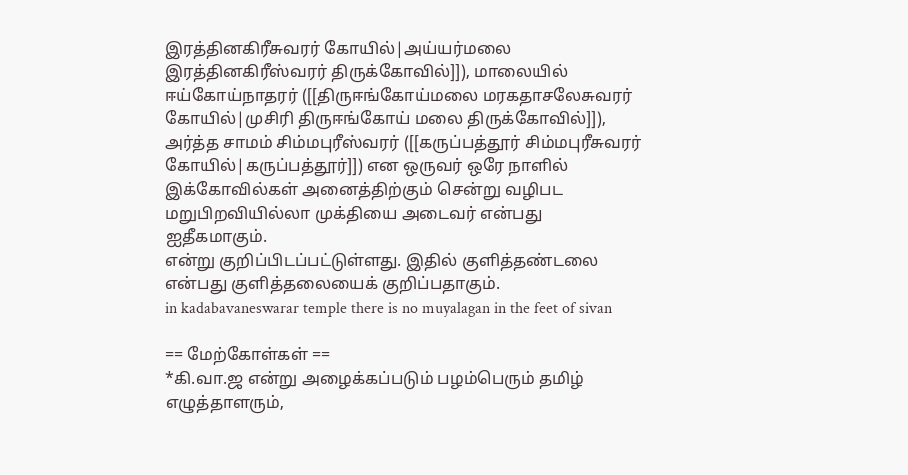இரத்தினகிரீசுவரர் கோயில்|அய்யர்மலை இரத்தினகிரீஸ்வரர் திருக்கோவில்]]), மாலையில் ஈய்கோய்நாதரர் ([[திருஈங்கோய்மலை மரகதாசலேசுவரர் கோயில்|முசிரி திருஈங்கோய் மலை திருக்கோவில்]]), அர்த்த சாமம் சிம்மபுரீஸ்வரர் ([[கருப்பத்தூர் சிம்மபுரீசுவரர் கோயில்|கருப்பத்தூர்]]) என ஒருவர் ஒரே நாளில் இக்கோவில்கள் அனைத்திற்கும் சென்று வழிபட மறுபிறவியில்லா முக்தியை அடைவர் என்பது ஐதீகமாகும்.
என்று குறிப்பிடப்பட்டுள்ளது. இதில் குளித்தண்டலை என்பது குளித்தலையைக் குறிப்பதாகும்.
in kadabavaneswarar temple there is no muyalagan in the feet of sivan

== மேற்கோள்கள் ==
*கி.வா.ஜ என்று அழைக்கப்படும் பழம்பெரும் தமிழ் எழுத்தாளரும்,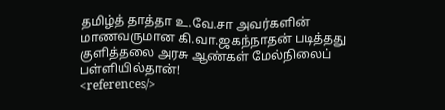தமிழ்த் தாத்தா உ.வே.சா அவர்களின் மாணவருமான கி.வா.ஜகந்நாதன் படித்தது குளித்தலை அரசு ஆண்கள் மேல்நிலைப் பள்ளியில்தான்!
<references/>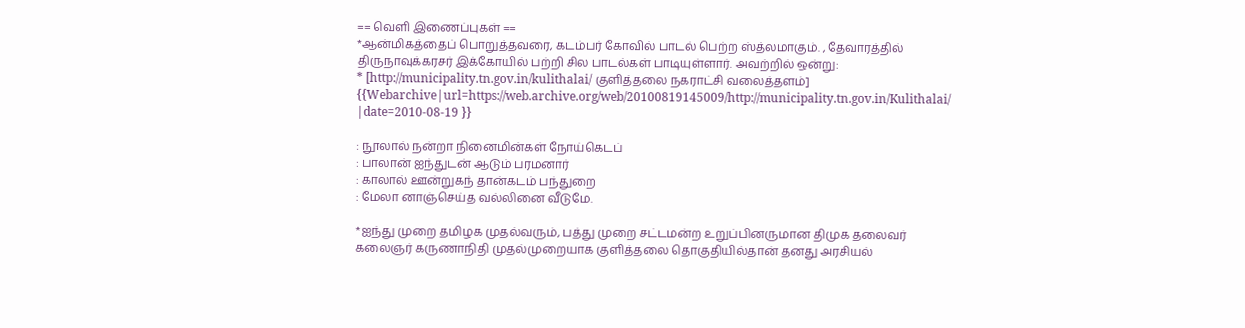== வெளி இணைப்புகள் ==
*ஆன்மிகத்தைப் பொறுத்தவரை, கடம்பர் கோவில் பாடல் பெற்ற ஸ்த்லமாகும். , தேவாரத்தில் திருநாவுக்கரசர் இக்கோயில் பற்றி சில பாடல்கள் பாடியுள்ளார். அவற்றில் ஒன்று:
* [http://municipality.tn.gov.in/kulithalai/ குளித்தலை நகராட்சி வலைத்தளம்] {{Webarchive|url=https://web.archive.org/web/20100819145009/http://municipality.tn.gov.in/Kulithalai/ |date=2010-08-19 }}

: நூலால் நன்றா நினைமின்கள் நோய்கெடப்
: பாலான் ஐந்துடன் ஆடும் பரமனார்
: காலால் ஊன்றுகந் தான்கடம் பந்துறை
: மேலா னாஞ்செய்த வல்லினை வீடுமே.

*ஐந்து முறை தமிழக முதல்வரும், பத்து முறை சட்டமன்ற உறுப்பினருமான திமுக தலைவர் கலைஞர் கருணாநிதி முதல்முறையாக குளித்தலை தொகுதியில்தான் தனது அரசியல்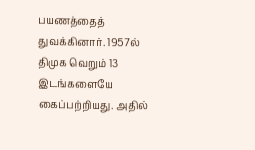பயணத்தைத் துவக்கினார். 1957ல் திமுக வெறும் 13 இடங்களையே கைப்பற்றியது. அதில்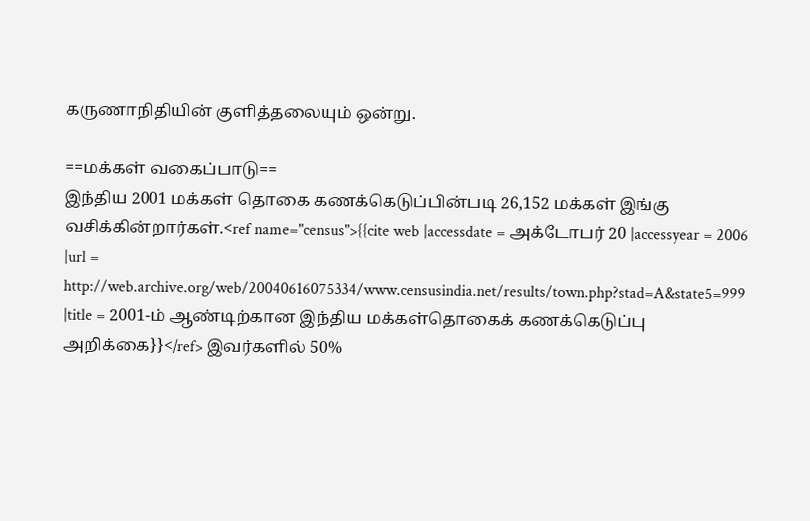கருணாநிதியின் குளித்தலையும் ஒன்று.

==மக்கள் வகைப்பாடு==
இந்திய 2001 மக்கள் தொகை கணக்கெடுப்பின்படி 26,152 மக்கள் இங்கு வசிக்கின்றார்கள்.<ref name="census">{{cite web |accessdate = அக்டோபர் 20 |accessyear = 2006 |url = http://web.archive.org/web/20040616075334/www.censusindia.net/results/town.php?stad=A&state5=999 |title = 2001-ம் ஆண்டிற்கான இந்திய மக்கள்தொகைக் கணக்கெடுப்பு அறிக்கை}}</ref> இவர்களில் 50%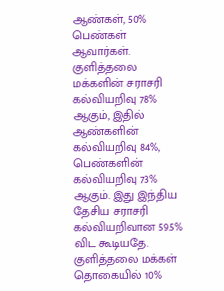ஆண்கள், 50% பெண்கள் ஆவார்கள். குளித்தலை மக்களின் சராசரி கல்வியறிவு 78% ஆகும், இதில் ஆண்களின் கல்வியறிவு 84%, பெண்களின் கல்வியறிவு 73% ஆகும். இது இந்திய தேசிய சராசரி கல்வியறிவான 59.5% விட கூடியதே. குளித்தலை மக்கள் தொகையில் 10%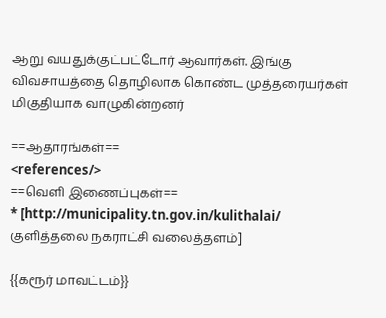ஆறு வயதுக்குட்பட்டோர் ஆவார்கள். இங்கு விவசாயத்தை தொழிலாக கொண்ட முத்தரையர்கள் மிகுதியாக வாழுகின்றனர்

==ஆதாரங்கள்==
<references/>
==வெளி இணைப்புகள்==
* [http://municipality.tn.gov.in/kulithalai/ குளித்தலை நகராட்சி வலைத்தளம்]

{{கரூர் மாவட்டம்}}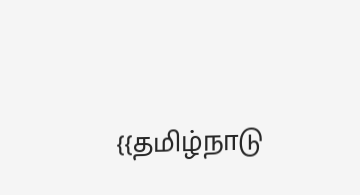{{தமிழ்நாடு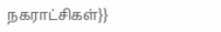நகராட்சிகள்}}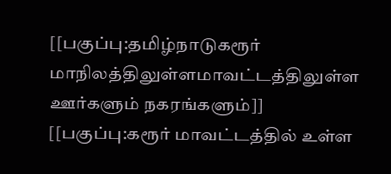[[பகுப்பு:தமிழ்நாடுகரூர் மாநிலத்திலுள்ளமாவட்டத்திலுள்ள ஊர்களும் நகரங்களும்]]
[[பகுப்பு:கரூர் மாவட்டத்தில் உள்ள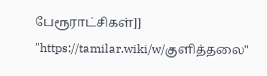பேரூராட்சிகள்]]
"https://tamilar.wiki/w/குளித்தலை"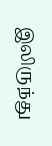இலிருந்து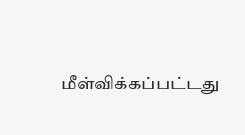மீள்விக்கப்பட்டது